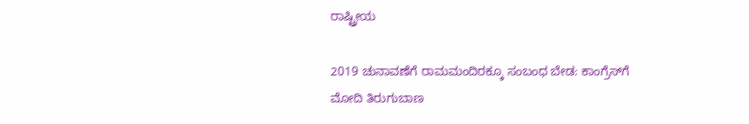ರಾಷ್ಟ್ರೀಯ

2019 ಚುನಾವಣೆಗೆ ರಾಮಮಂದಿರಕ್ಕೂ ಸಂಬಂಧ ಬೇಡ: ಕಾಂಗ್ರೆಸ್‌ಗೆ ಮೋದಿ ತಿರುಗುಬಾಣ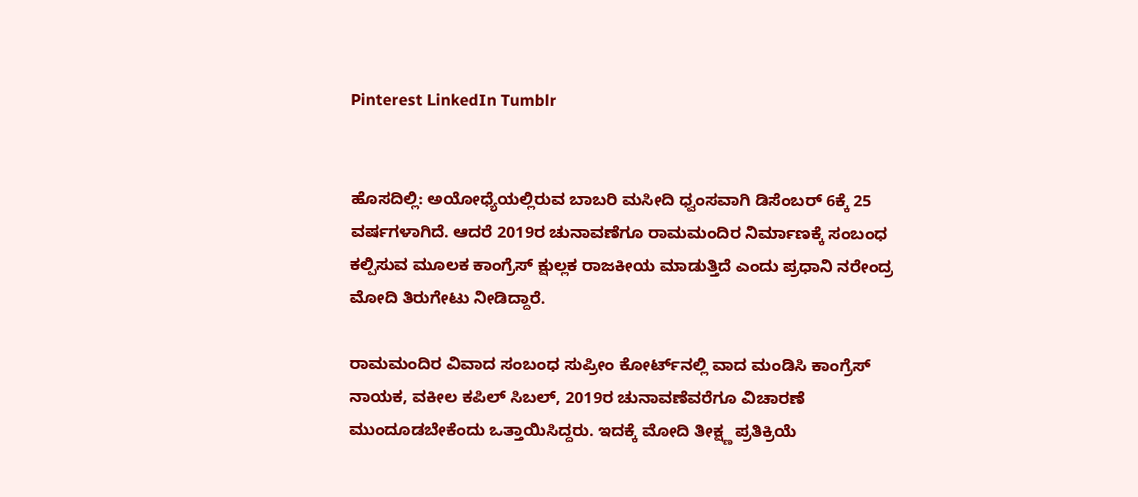Pinterest LinkedIn Tumblr


ಹೊಸದಿಲ್ಲಿ: ಅಯೋಧ್ಯೆಯಲ್ಲಿರುವ ಬಾಬರಿ ಮಸೀದಿ ಧ್ವಂಸವಾಗಿ ಡಿಸೆಂಬರ್‌ 6ಕ್ಕೆ 25 ವರ್ಷಗಳಾಗಿದೆ. ಆದರೆ 2019ರ ಚುನಾವಣೆಗೂ ರಾಮಮಂದಿರ ನಿರ್ಮಾಣಕ್ಕೆ ಸಂಬಂಧ ಕಲ್ಪಿಸುವ ಮೂಲಕ ಕಾಂಗ್ರೆಸ್‌ ಕ್ಷುಲ್ಲಕ ರಾಜಕೀಯ ಮಾಡುತ್ತಿದೆ ಎಂದು ಪ್ರಧಾನಿ ನರೇಂದ್ರ ಮೋದಿ ತಿರುಗೇಟು ನೀಡಿದ್ದಾರೆ.

ರಾಮಮಂದಿರ ವಿವಾದ ಸಂಬಂಧ ಸುಪ್ರೀಂ ಕೋರ್ಟ್‌ನಲ್ಲಿ ವಾದ ಮಂಡಿಸಿ ಕಾಂಗ್ರೆಸ್‌ ನಾಯಕ, ವಕೀಲ ಕಪಿಲ್‌ ಸಿಬಲ್‌, 2019ರ ಚುನಾವಣೆವರೆಗೂ ವಿಚಾರಣೆ ಮುಂದೂಡಬೇಕೆಂದು ಒತ್ತಾಯಿಸಿದ್ದರು. ಇದಕ್ಕೆ ಮೋದಿ ತೀಕ್ಷ್ಣ ಪ್ರತಿಕ್ರಿಯೆ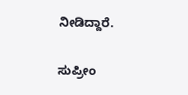ನೀಡಿದ್ದಾರೆ.

ಸುಪ್ರೀಂ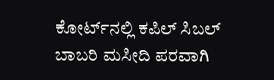ಕೋರ್ಟ್‌ನಲ್ಲಿ ಕಪಿಲ್ ಸಿಬಲ್‌ ಬಾಬರಿ ಮಸೀದಿ ಪರವಾಗಿ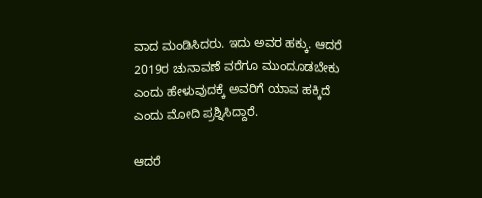ವಾದ ಮಂಡಿಸಿದರು. ಇದು ಅವರ ಹಕ್ಕು. ಆದರೆ 2019ರ ಚುನಾವಣೆ ವರೆಗೂ ಮುಂದೂಡಬೇಕು ಎಂದು ಹೇಳುವುದಕ್ಕೆ ಅವರಿಗೆ ಯಾವ ಹಕ್ಕಿದೆ ಎಂದು ಮೋದಿ ಪ್ರಶ್ನಿಸಿದ್ದಾರೆ.

ಆದರೆ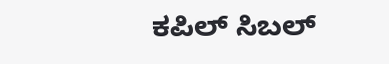ಕಪಿಲ್‌ ಸಿಬಲ್‌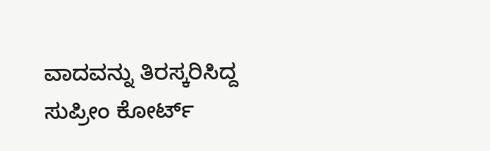ವಾದವನ್ನು ತಿರಸ್ಕರಿಸಿದ್ದ ಸುಪ್ರೀಂ ಕೋರ್ಟ್‌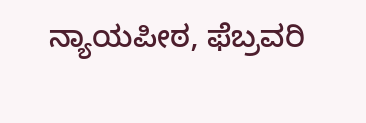ನ್ಯಾಯಪೀಠ, ಫೆಬ್ರವರಿ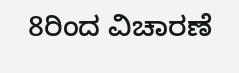8ರಿಂದ ವಿಚಾರಣೆ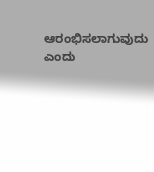ಆರಂಭಿಸಲಾಗುವುದು ಎಂದು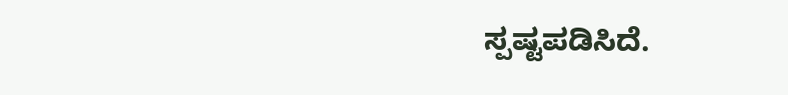ಸ್ಪಷ್ಟಪಡಿಸಿದೆ.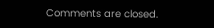Comments are closed.